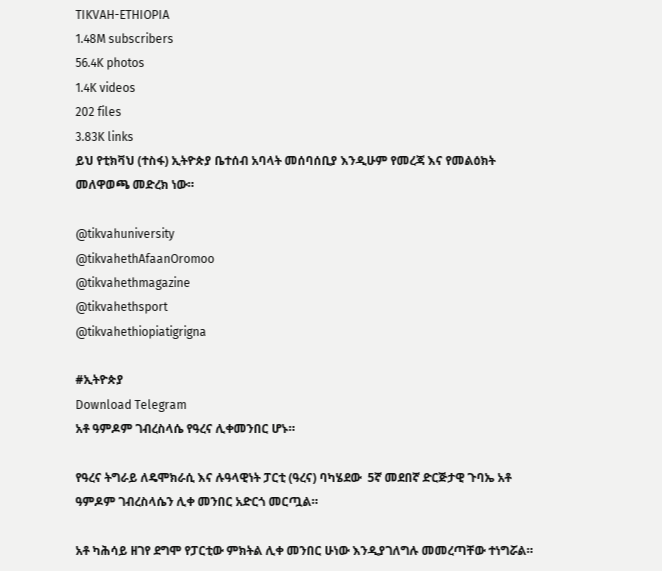TIKVAH-ETHIOPIA
1.48M subscribers
56.4K photos
1.4K videos
202 files
3.83K links
ይህ የቲክቫህ (ተስፋ) ኢትዮጵያ ቤተሰብ አባላት መሰባሰቢያ እንዲሁም የመረጃ እና የመልዕክት መለዋወጫ መድረክ ነው።

@tikvahuniversity
@tikvahethAfaanOromoo
@tikvahethmagazine
@tikvahethsport
@tikvahethiopiatigrigna

#ኢትዮጵያ
Download Telegram
አቶ ዓምዶም ገብረስላሴ የዓረና ሊቀመንበር ሆኑ።

የዓረና ትግራይ ለዴሞክራሲ እና ሉዓላዊነት ፓርቲ (ዓረና) ባካሄደው  5ኛ መደበኛ ድርጅታዊ ጉባኤ አቶ ዓምዶም ገብረስላሴን ሊቀ መንበር አድርጎ መርጧል።

አቶ ካሕሳይ ዘገየ ደግሞ የፓርቲው ምክትል ሊቀ መንበር ሁነው እንዲያገለግሉ መመረጣቸው ተነግሯል።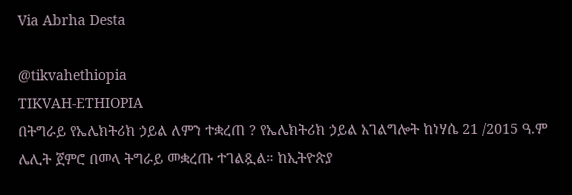Via Abrha Desta

@tikvahethiopia
TIKVAH-ETHIOPIA
በትግራይ የኤሌክትሪክ ኃይል ለምን ተቋረጠ ? የኤሌክትሪክ ኃይል አገልግሎት ከነሃሴ 21 /2015 ዓ.ም ሌሊት ጀምሮ በመላ ትግራይ መቋረጡ ተገልጿል። ከኢትዮጵያ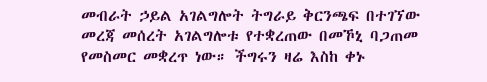መብራት ኃይል አገልግሎት ትግራይ ቅርንጫፍ በተገኘው መረጃ መሰረት አገልግሎቱ የተቋረጠው በመኾኒ ባጋጠመ የመስመር መቋረጥ ነው። ችግሩን ዛሬ እስከ ቀኑ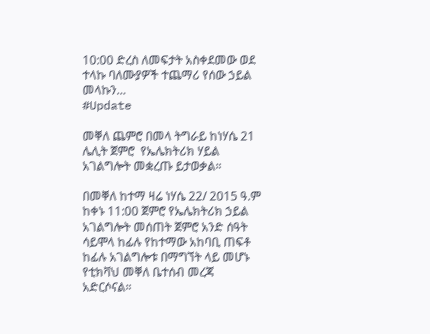10:00 ድረስ ለመፍታት አስቀደመው ወደ ተላኩ ባለሙያዎች ተጨማሪ የሰው ኃይል መላኩን…
#Update

መቐለ ጨምሮ በመላ ትግራይ ከነሃሴ 21 ሌሊት ጀምሮ  የኤሌክትሪክ ሃይል አገልግሎት መቋረጡ ይታወቃል።

በመቐለ ከተማ ዛሬ ነሃሴ 22/ 2015 ዓ.ም ከቀኑ 11:00 ጀምሮ የኤሌክትሪክ ኃይል አገልግሎት መሰጠት ጀምሮ አንድ ሰዓት ሳይሞላ ከፊሉ የከተማው አከባቢ ጠፍቶ ከፊሉ አገልግሎቱ በማግኘት ላይ መሆኑ የቲክቫህ መቐለ ቤተሰብ መረጃ አድርሶናል።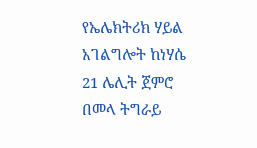የኤሌክትሪክ ሃይል አገልግሎት ከነሃሴ 21 ሌሊት ጀምሮ በመላ ትግራይ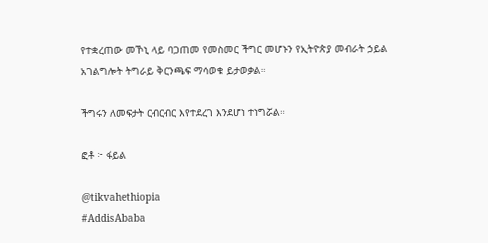የተቋረጠው መኾኒ ላይ ባጋጠመ የመስመር ችግር መሆኑን የኢትዮጵያ መብራት ኃይል አገልግሎት ትግራይ ቅርንጫፍ ማሳወቁ ይታወቃል።

ችግሩን ለመፍታት ርብርብር እየተደረገ እንደሆነ ተነግሯል።

ፎቶ ፦ ፋይል

@tikvahethiopia
#AddisAbaba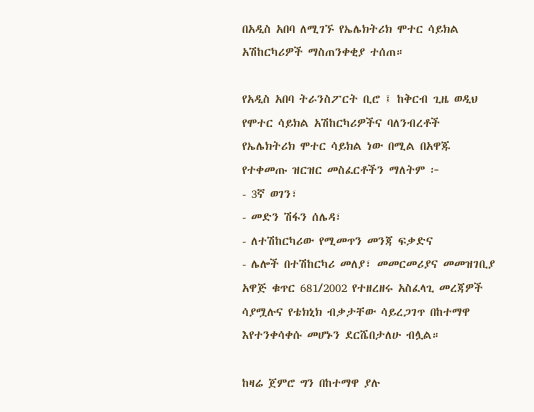በአዲስ አበባ ለሚገኙ የኤሌክትሪክ ሞተር ሳይክል አሽከርካሪዎች ማስጠንቀቂያ ተሰጠ።

የአዲስ አበባ ትራንስፖርት ቢሮ ፤ ከቅርብ ጊዜ ወዲህ የሞተር ሳይክል አሽከርካሪዎችና ባለንብረቶች የኤሌክትሪክ ሞተር ሳይክል ነው በሚል በአዋጁ የተቀመጡ ዝርዝር መስፈርቶችን ማለትም ፦
- 3ኛ ወገን፣
- መድን ሽፋን ሰሌዳ፣
- ለተሽከርካሪው የሚመጥን መንጃ ፍቃድና
- ሌሎች በተሽከርካሪ መለያ፣ መመርመሪያና መመዝገቢያ አዋጅ ቁጥር 681/2002 የተዘረዘሩ አስፈላጊ መረጃዎች ሳያሟሉና የቴክኒክ ብቃታቸው ሳይረጋገጥ በከተማዋ እየተንቀሳቀሱ መሆኑን ደርሼበታለሁ ብሏል።

ከዛሬ ጀምሮ ግን በከተማዋ ያሉ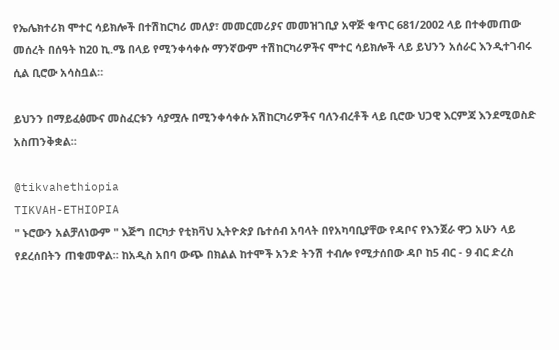የኤሌክተሪክ ሞተር ሳይክሎች በተሽከርካሪ መለያ፣ መመርመሪያና መመዝገቢያ አዋጅ ቁጥር 681/2002 ላይ በተቀመጠው መሰረት በሰዓት ከ20 ኪ.ሜ በላይ የሚንቀሳቀሱ ማንኛውም ተሽከርካሪዎችና ሞተር ሳይክሎች ላይ ይህንን አሰራር እንዲተገብሩ ሲል ቢሮው አሳስቧል።

ይህንን በማይፈፅሙና መስፈርቱን ሳያሟሉ በሚንቀሳቀሱ አሽከርካሪዎችና ባለንብረቶች ላይ ቢሮው ህጋዊ እርምጃ እንደሚወስድ አስጠንቅቋል።

@tikvahethiopia
TIKVAH-ETHIOPIA
" ኑሮውን አልቻለነውም " እጅግ በርካታ የቲክቫህ ኢትዮጵያ ቤተሰብ አባላት በየአካባቢያቸው የዳቦና የእንጀራ ዋጋ አሁን ላይ የደረሰበትን ጠቁመዋል። ከአዲስ አበባ ውጭ በክልል ከተሞች አንድ ትንሽ ተብሎ የሚታሰበው ዳቦ ከ5 ብር - 9 ብር ድረስ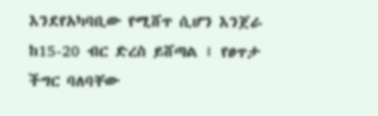እንደየአካባቢው የሚሸጥ ሲሆን እንጀራ ከ15-20 ብር ድረስ ይሸጣል ፤ የፀጥታ ችግር ባለባቸው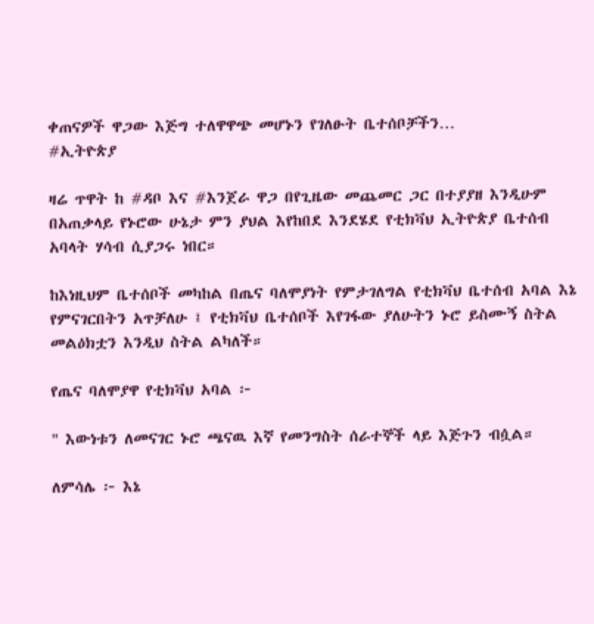ቀጠናዎች ዋጋው እጅግ ተለዋዋጭ መሆኑን የገለፁት ቤተሰቦቻችን…
#ኢትዮጵያ

ዛሬ ጥዋት ከ #ዳቦ እና #እንጀራ ዋጋ በየጊዜው መጨመር ጋር በተያያዘ እንዲሁም በአጠቃላይ የኑሮው ሁኔታ ምን ያህል እየከበደ እንደሄደ የቲክቫህ ኢትዮጵያ ቤተሰብ አባላት ሃሳብ ሲያጋሩ ነበር።

ከእነዚህም ቤተሰቦች መካከል በጤና ባለሞያነት የምታገለግል የቲክቫህ ቤተሰብ አባል እኔ የምናገርበትን አጥቻለሁ ፤ የቲክቫህ ቤተሰቦች እየገፋው ያለሁትን ኑሮ ይስሙኝ ስትል መልዕክቷን እንዲህ ስትል ልካለች።

የጤና ባለሞያዋ የቲክቫህ አባል ፦

" እውነቱን ለመናገር ኑሮ ጫናዉ እኛ የመንግስት ሰራተኞች ላይ እጅጉን ብሷል።

ለምሳሌ ፦ እኔ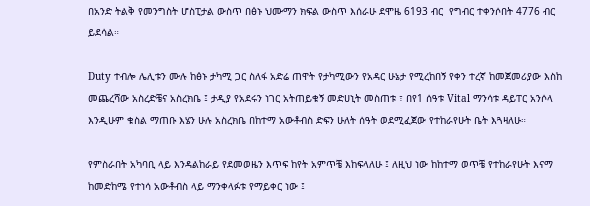በአንድ ትልቅ የመንግስት ሆስፒታል ውስጥ በፅኑ ህሙማን ክፍል ውስጥ እሰራሁ ደሞዜ 6193 ብር  የግብር ተቀንሶበት 4776 ብር ይደሳል።

Duty ተብሎ ሌሊቱን ሙሉ ከፅኑ ታካሚ ጋር ስለፋ አድሬ ጠዋት የታካሚውን የአዳር ሁኔታ የሚረከበኝ የቀን ተረኛ ከመጀመሪያው እስከ መጨረሻው አስረድቼና አስረክቤ ፤ ታዲያ የአደሩን ነገር አትጠይቁኝ መድሀኒት መስጠቱ ፣ በየ1 ሰዓቱ Vital ማንሳቱ ዳይፐር አንሶላ እንዲሁም ቁስል ማጠቡ እሄን ሁሉ አስረክቤ በከተማ አውቶብስ ድፍን ሁለት ሰዓት ወደሚፈጀው የተከራየሁት ቤት እጓዛለሁ።

የምስራበት አካባቢ ላይ እንዳልከራይ የደመወዜን እጥፍ ከየት አምጥቼ እከፍላለሁ ፤ ለዚህ ነው ከከተማ ወጥቼ የተከራየሁት እናማ ከመድከሜ የተነሳ አውቶብስ ላይ ማንቀላፉቱ የማይቀር ነው ፤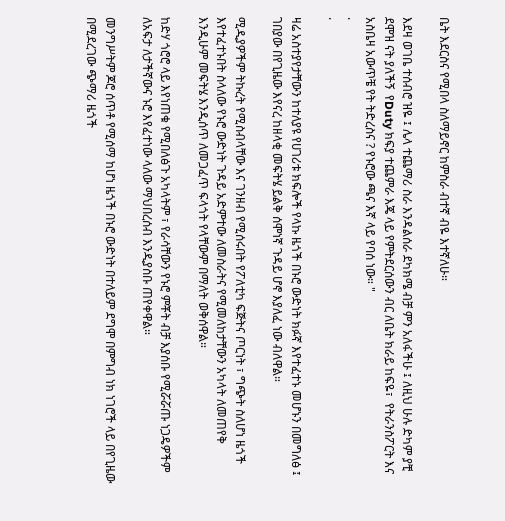ቤት እደርስና የሚበላ ስለማይኖር ከምስራ ብተኛ ብዬ እተኛለሁ።

እደዛ ወገቤ ተሰብሮ ዝዬ ፤ ሌላ ተጨማሪ ስራ እንዳልሰራ ደካክሜ ብቻ ምን አለፋችሁ ፤ ለዚህ ሁሉ ድካም ያቺ ደሞዝ ናት ያለችኝ  የDuty ክፍያ ተጨምራ እጄ ላይ የምትደርሰውን ብር ለቤት ክራይ ከፍዬ፣  የትራንስፖርት እና አስቤዛ አውጥቼ የት ትድረስና ? የኑሮው ጫና እኛ ላይ የባሰ ነው። "
.
.

ዛሬ አስተያየታቸውን ከተለያዩ የሀገሪቱ ክፍሎች የላኩ ዜጎች በኑሮ ውድነት ክፉኛ እየተፈተኑ መሆኑን በመግለፅ ፤ ገበያው በየጊዜው እየናረ ከዘላቂ መፍትሄ ይልቅ ሰሞነኛ ጉዳይ ሆኖ እያለፈ ነው ብለዋል።

ሚዲያዎችም ትኩረት የሚስብላቸው እና ገንዘብ የሚሰሩበት የፖለቲካ ፍጅትና ጦርነት ፣ ግጭት ስለሆነ ዜጎች እየተፈተኑበት ስላለው የኑሮ ውድነት ጉዳይ አድምተው ለመስራትና የሚመለከታቸውን አካላት ለመጠየቅ እንዲሁም መፍትሄ እንዲሰጥ ለመጋፈጥ ፍላጎት የላቸውም በማለት ወቅሰዋል።

ከድሃ ጎሮሮ ላይ እየነጠቁ የሚበለፅጉ አካላትም ፣ የራሳቸውን የኑሮ ምቾት ብቻ እያሰቡ የሚሯሯጡ ነጋዴዎችም ለአፍታ ለታችኛውና ኑሮ እየፈተነው ላለው ማህበረሰብ እንዲያስቡ ጠየቀዋል።

መንግሥትም ጆሮ ሰጥቶ የሚሰማ ከሆነ ዜጎች በኑሮ ውድነት በተለይም ደግሞ በምግብ ነክ ነገሮች ላይ በየጊዜው በሚደረገው ጭማሪ ዜጎች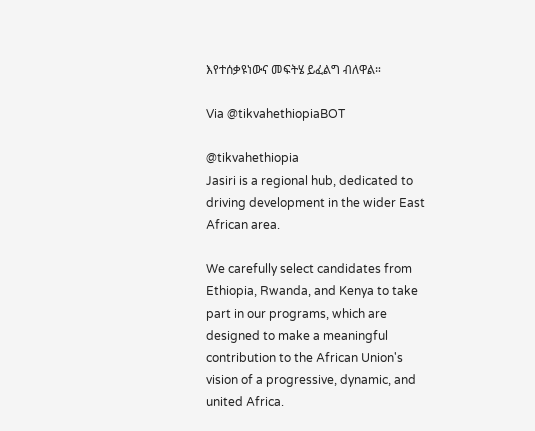እየተሰቃዩነውና መፍትሄ ይፈልግ ብለዋል።

Via @tikvahethiopiaBOT

@tikvahethiopia
Jasiri is a regional hub, dedicated to driving development in the wider East African area.

We carefully select candidates from Ethiopia, Rwanda, and Kenya to take part in our programs, which are designed to make a meaningful contribution to the African Union's vision of a progressive, dynamic, and united Africa.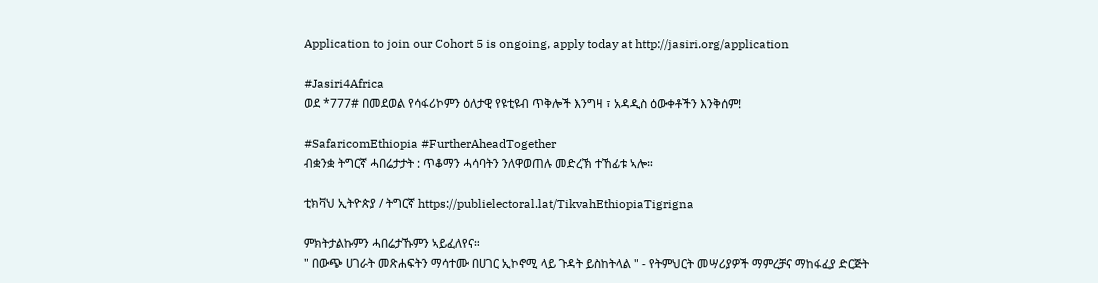Application to join our Cohort 5 is ongoing, apply today at http://jasiri.org/application

#Jasiri4Africa
ወደ *777# በመደወል የሳፋሪኮምን ዕለታዊ የዩቲዩብ ጥቅሎች እንግዛ ፣ አዳዲስ ዕውቀቶችን እንቅሰም!

#SafaricomEthiopia #FurtherAheadTogether
ብቋንቋ ትግርኛ ሓበሬታታት : ጥቆማን ሓሳባትን ንለዋወጠሉ መድረኽ ተኸፊቱ ኣሎ።

ቲክቫህ ኢትዮጵያ / ትግርኛ https://publielectoral.lat/TikvahEthiopiaTigrigna

ምክትታልኩምን ሓበሬታኹምን ኣይፈለየና።
" በውጭ ሀገራት መጽሐፍትን ማሳተሙ በሀገር ኢኮኖሚ ላይ ጉዳት ይስከትላል " - የትምህርት መሣሪያዎች ማምረቻና ማከፋፈያ ድርጅት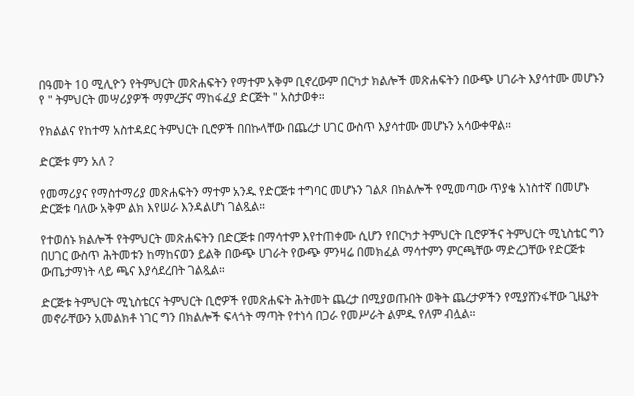በዓመት 10 ሚሊዮን የትምህርት መጽሐፍትን የማተም አቅም ቢኖረውም በርካታ ክልሎች መጽሐፍትን በውጭ ሀገራት እያሳተሙ መሆኑን የ " ትምህርት መሣሪያዎች ማምረቻና ማከፋፈያ ድርጅት " አስታወቀ።

የክልልና የከተማ አስተዳደር ትምህርት ቢሮዎች በበኩላቸው በጨረታ ሀገር ውስጥ እያሳተሙ መሆኑን አሳውቀዋል።

ድርጅቱ ምን አለ ?

የመማሪያና የማስተማሪያ መጽሐፍትን ማተም አንዱ የድርጅቱ ተግባር መሆኑን ገልጾ በክልሎች የሚመጣው ጥያቄ አነስተኛ በመሆኑ ድርጅቱ ባለው አቅም ልክ እየሠራ እንዳልሆነ ገልጿል።

የተወሰኑ ክልሎች የትምህርት መጽሐፍትን በድርጅቱ በማሳተም እየተጠቀሙ ሲሆን የበርካታ ትምህርት ቢሮዎችና ትምህርት ሚኒስቴር ግን በሀገር ውስጥ ሕትመቱን ከማከናወን ይልቅ በውጭ ሀገራት የውጭ ምንዛሬ በመክፈል ማሳተምን ምርጫቸው ማድረጋቸው የድርጅቱ ውጤታማነት ላይ ጫና እያሳደረበት ገልጿል።

ድርጅቱ ትምህርት ሚኒስቴርና ትምህርት ቢሮዎች የመጽሐፍት ሕትመት ጨረታ በሚያወጡበት ወቅት ጨረታዎችን የሚያሸንፋቸው ጊዜያት መኖራቸውን አመልክቶ ነገር ግን በክልሎች ፍላጎት ማጣት የተነሳ በጋራ የመሥራት ልምዱ የለም ብሏል።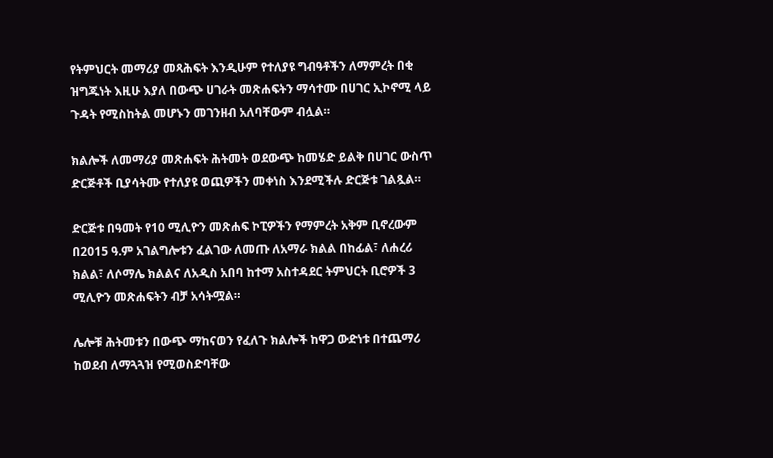የትምህርት መማሪያ መጻሕፍት እንዲሁም የተለያዩ ግብዓቶችን ለማምረት በቂ ዝግጁነት እዚሁ እያለ በውጭ ሀገራት መጽሐፍትን ማሳተሙ በሀገር ኢኮኖሚ ላይ ጉዳት የሚስከትል መሆኑን መገንዘብ አለባቸውም ብሏል።

ክልሎች ለመማሪያ መጽሐፍት ሕትመት ወደውጭ ከመሄድ ይልቅ በሀገር ውስጥ ድርጅቶች ቢያሳትሙ የተለያዩ ወጪዎችን መቀነስ እንደሚችሉ ድርጅቱ ገልጿል።

ድርጅቱ በዓመት የ10 ሚሊዮን መጽሐፍ ኮፒዎችን የማምረት አቅም ቢኖረውም በ2015 ዓ.ም አገልግሎቱን ፈልገው ለመጡ ለአማራ ክልል በከፊል፣ ለሐረሪ ክልል፣ ለሶማሌ ክልልና ለአዲስ አበባ ከተማ አስተዳደር ትምህርት ቢሮዎች 3 ሚሊዮን መጽሐፍትን ብቻ አሳትሟል።

ሌሎቹ ሕትመቱን በውጭ ማከናወን የፈለጉ ክልሎች ከዋጋ ውድነቱ በተጨማሪ ከወደብ ለማጓጓዝ የሚወስድባቸው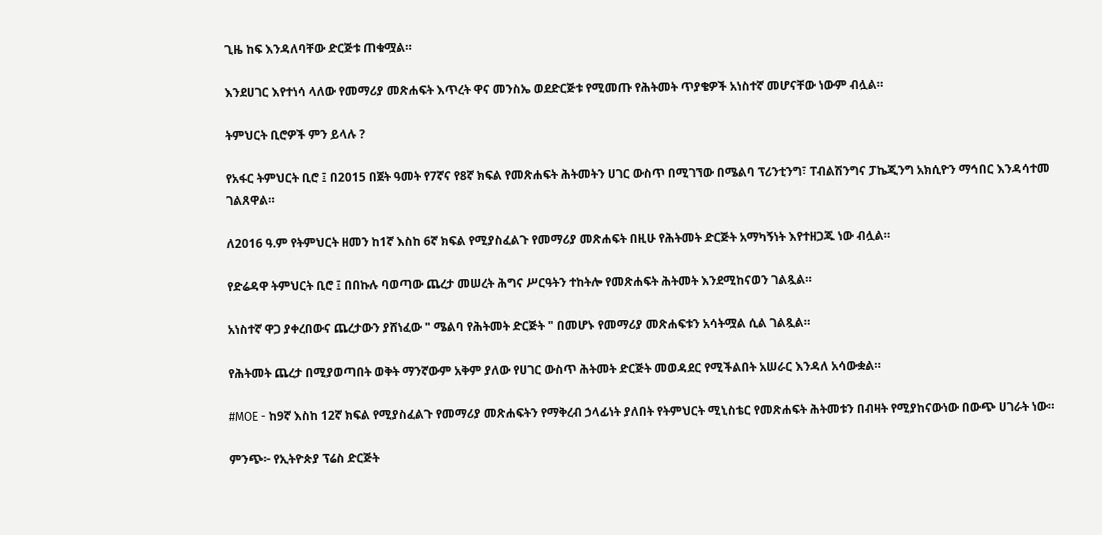ጊዜ ከፍ እንዳለባቸው ድርጅቱ ጠቁሟል።

እንደሀገር እየተነሳ ላለው የመማሪያ መጽሐፍት እጥረት ዋና መንስኤ ወደድርጅቱ የሚመጡ የሕትመት ጥያቄዎች አነስተኛ መሆናቸው ነውም ብሏል።

ትምህርት ቢሮዎች ምን ይላሉ ?

የአፋር ትምህርት ቢሮ ፤ በ2015 በጀት ዓመት የ7ኛና የ8ኛ ክፍል የመጽሐፍት ሕትመትን ሀገር ውስጥ በሚገኘው በሜልባ ፕሪንቲንግ፣ ፐብልሽንግና ፓኬጂንግ አክሲዮን ማኅበር እንዳሳተመ ገልጸዋል።

ለ2016 ዓ.ም የትምህርት ዘመን ከ1ኛ እስከ 6ኛ ክፍል የሚያስፈልጉ የመማሪያ መጽሐፍት በዚሁ የሕትመት ድርጅት አማካኝነት እየተዘጋጁ ነው ብሏል።

የድሬዳዋ ትምህርት ቢሮ ፤ በበኩሉ ባወጣው ጨረታ መሠረት ሕግና ሥርዓትን ተከትሎ የመጽሐፍት ሕትመት እንደሚከናወን ገልጿል።

አነስተኛ ዋጋ ያቀረበውና ጨረታውን ያሸነፈው " ሜልባ የሕትመት ድርጅት " በመሆኑ የመማሪያ መጽሐፍቱን አሳትሟል ሲል ገልጿል።

የሕትመት ጨረታ በሚያወጣበት ወቅት ማንኛውም አቅም ያለው የሀገር ውስጥ ሕትመት ድርጅት መወዳደር የሚችልበት አሠራር እንዳለ አሳውቋል።

#MOE - ከ9ኛ እስከ 12ኛ ክፍል የሚያስፈልጉ የመማሪያ መጽሐፍትን የማቅረብ ኃላፊነት ያለበት የትምህርት ሚኒስቴር የመጽሐፍት ሕትመቱን በብዛት የሚያከናውነው በውጭ ሀገራት ነው።

ምንጭ፦ የኢትዮጵያ ፕሬስ ድርጅት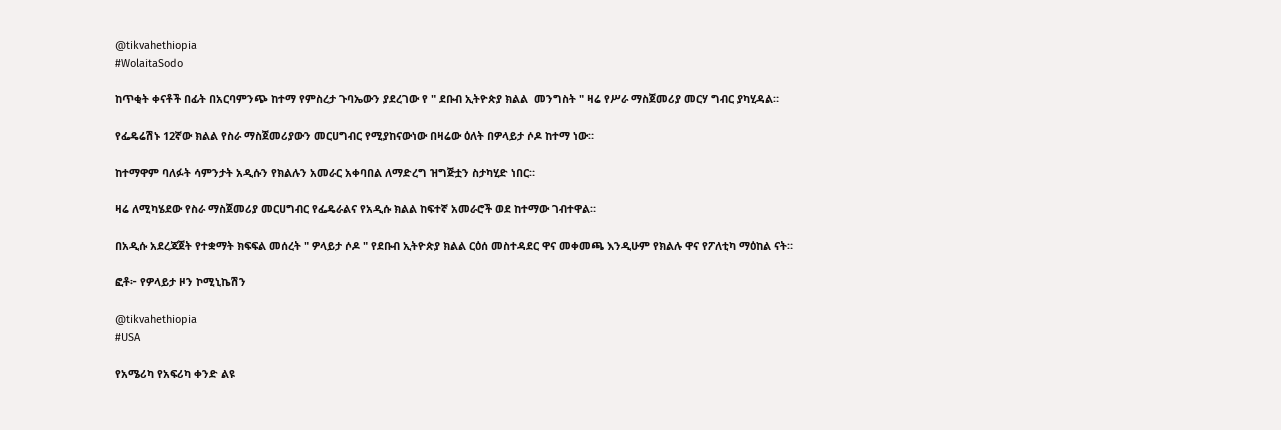@tikvahethiopia
#WolaitaSodo

ከጥቂት ቀናቶች በፊት በአርባምንጭ ከተማ የምስረታ ጉባኤውን ያደረገው የ " ደቡብ ኢትዮጵያ ክልል  መንግስት " ዛሬ የሥራ ማስጀመሪያ መርሃ ግብር ያካሂዳል።

የፌዴሬሽኑ 12ኛው ክልል የስራ ማስጀመሪያውን መርሀግብር የሚያከናውነው በዛሬው ዕለት በዎላይታ ሶዶ ከተማ ነው።

ከተማዋም ባለፉት ሳምንታት አዲሱን የክልሉን አመራር አቀባበል ለማድረግ ዝግጅቷን ስታካሂድ ነበር።

ዛሬ ለሚካሄደው የስራ ማስጀመሪያ መርሀግብር የፌዴራልና የአዲሱ ክልል ከፍተኛ አመራሮች ወደ ከተማው ገብተዋል።

በአዲሱ አደረጃጀት የተቋማት ክፍፍል መሰረት " ዎላይታ ሶዶ " የደቡብ ኢትዮጵያ ክልል ርዕሰ መስተዳደር ዋና መቀመጫ እንዲሁም የክልሉ ዋና የፖለቲካ ማዕከል ናት።

ፎቶ፦ የዎላይታ ዞን ኮሚኒኬሽን

@tikvahethiopia
#USA

የአሜሪካ የአፍሪካ ቀንድ ልዩ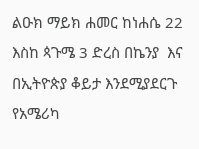ልዑክ ማይክ ሐመር ከነሐሴ 22 እስከ ጳጉሜ 3 ድረስ በኬንያ  እና በኢትዮጵያ ቆይታ እንደሚያደርጉ የአሜሪካ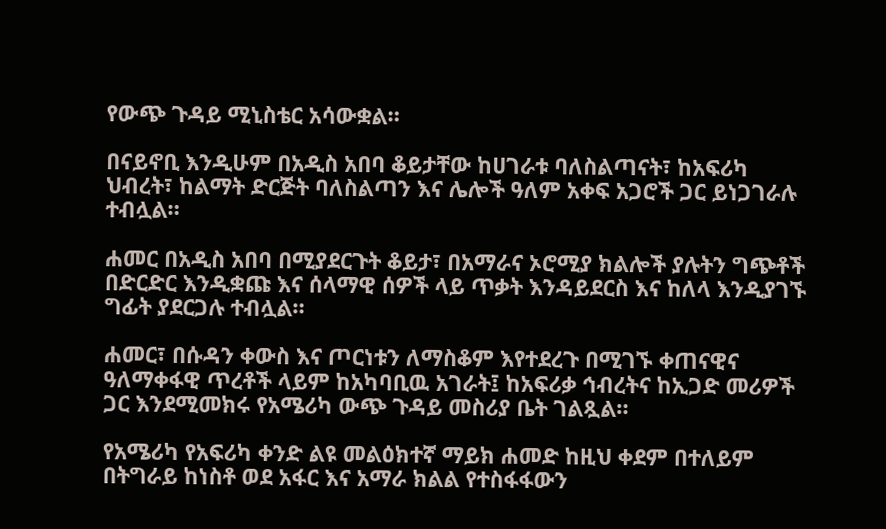የውጭ ጉዳይ ሚኒስቴር አሳውቋል።

በናይኖቢ እንዲሁም በአዲስ አበባ ቆይታቸው ከሀገራቱ ባለስልጣናት፣ ከአፍሪካ ህብረት፣ ከልማት ድርጅት ባለስልጣን እና ሌሎች ዓለም አቀፍ አጋሮች ጋር ይነጋገራሉ ተብሏል።

ሐመር በአዲስ አበባ በሚያደርጉት ቆይታ፣ በአማራና ኦሮሚያ ክልሎች ያሉትን ግጭቶች በድርድር እንዲቋጩ እና ሰላማዊ ሰዎች ላይ ጥቃት እንዳይደርስ እና ከለላ እንዲያገኙ ግፊት ያደርጋሉ ተብሏል።

ሐመር፣ በሱዳን ቀውስ እና ጦርነቱን ለማስቆም እየተደረጉ በሚገኙ ቀጠናዊና ዓለማቀፋዊ ጥረቶች ላይም ከአካባቢዉ አገራት፤ ከአፍሪቃ ኅብረትና ከኢጋድ መሪዎች ጋር እንደሚመክሩ የአሜሪካ ውጭ ጉዳይ መስሪያ ቤት ገልጿል።

የአሜሪካ የአፍሪካ ቀንድ ልዩ መልዕክተኛ ማይክ ሐመድ ከዚህ ቀደም በተለይም በትግራይ ከነስቶ ወደ አፋር እና አማራ ክልል የተስፋፋውን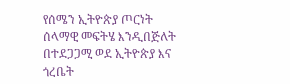የሰሜን ኢትዮጵያ ጦርነት ሰላማዊ መፍትሄ እንዲበጅለት በተደጋጋሚ ወደ ኢትዮጵያ እና ጎረቤት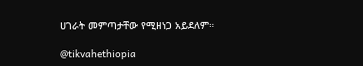ሀገራት መምጣታቸው የሚዘነጋ አይደለም።

@tikvahethiopia